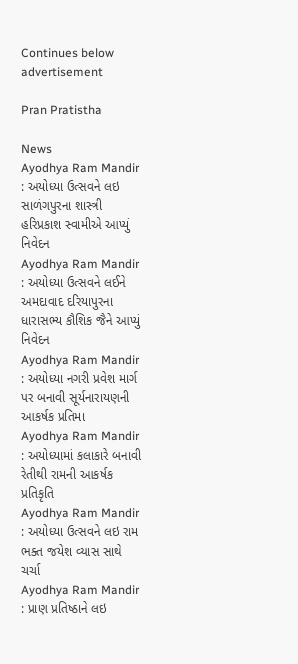Continues below advertisement

Pran Pratistha

News
Ayodhya Ram Mandir : અયોધ્યા ઉત્સવને લઇ સાળંગપુરના શાસ્ત્રી હરિપ્રકાશ સ્વામીએ આપ્યું નિવેદન
Ayodhya Ram Mandir : અયોધ્યા ઉત્સવને લઈને અમદાવાદ દરિયાપુરના ધારાસભ્ય કૌશિક જૈને આપ્યું નિવેદન
Ayodhya Ram Mandir : અયોધ્યા નગરી પ્રવેશ માર્ગ પર બનાવી સૂર્યનારાયણની આકર્ષક પ્રતિમા
Ayodhya Ram Mandir : અયોધ્યામાં કલાકારે બનાવી રેતીથી રામની આકર્ષક પ્રતિકૃતિ
Ayodhya Ram Mandir : અયોધ્યા ઉત્સવને લઇ રામ ભક્ત જયેશ વ્યાસ સાથે ચર્ચા
Ayodhya Ram Mandir : પ્રાણ પ્રતિષ્ઠાને લઇ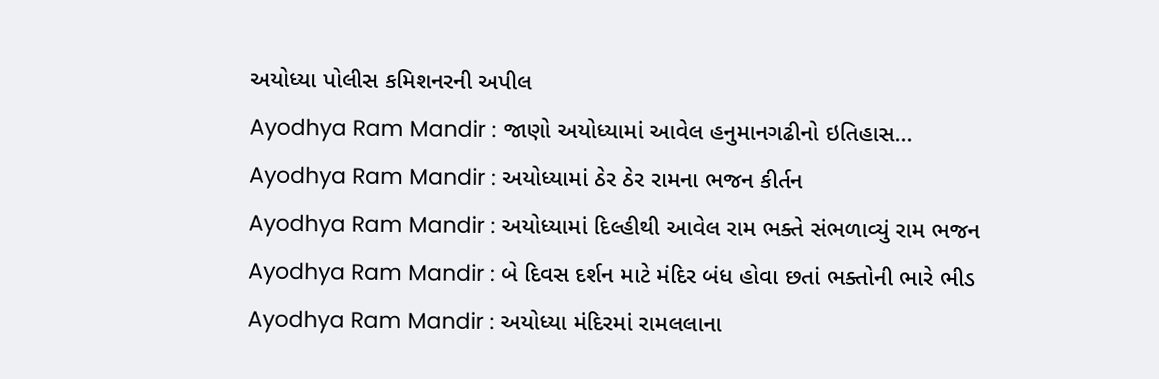અયોધ્યા પોલીસ કમિશનરની અપીલ
Ayodhya Ram Mandir : જાણો અયોધ્યામાં આવેલ હનુમાનગઢીનો ઇતિહાસ...
Ayodhya Ram Mandir : અયોધ્યામાં ઠેર ઠેર રામના ભજન કીર્તન
Ayodhya Ram Mandir : અયોધ્યામાં દિલ્હીથી આવેલ રામ ભક્તે સંભળાવ્યું રામ ભજન
Ayodhya Ram Mandir : બે દિવસ દર્શન માટે મંદિર બંધ હોવા છતાં ભક્તોની ભારે ભીડ
Ayodhya Ram Mandir : અયોધ્યા મંદિરમાં રામલલાના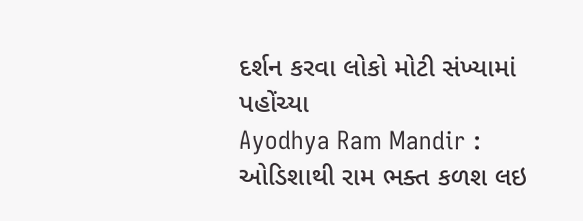દર્શન કરવા લોકો મોટી સંખ્યામાં પહોંચ્યા
Ayodhya Ram Mandir : ઓડિશાથી રામ ભક્ત કળશ લઇ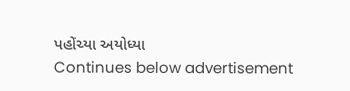પહોંચ્યા અયોધ્યા
Continues below advertisement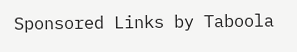Sponsored Links by Taboola